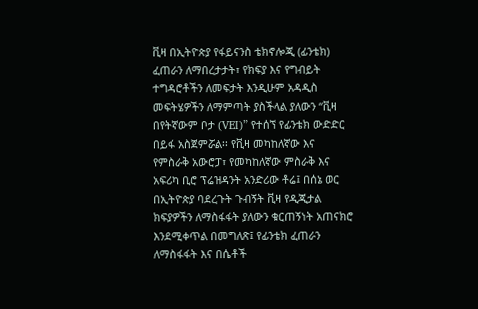ቪዛ በኢትዮጵያ የፋይናንስ ቴክኖሎጂ (ፊንቴክ) ፈጠራን ለማበረታታት፣ የክፍያ እና የግብይት ተግዳሮቶችን ለመፍታት እንዲሁም አዳዲስ መፍትሄዎችን ለማምጣት ያስችላል ያለውን “ቪዛ በየትኛውም ቦታ (VEI)” የተሰኘ የፊንቴክ ውድድር በይፋ አስጀምሯል፡፡ የቪዛ መካከለኛው እና የምስራቅ አውሮፓ፣ የመካከለኛው ምስራቅ እና አፍሪካ ቢሮ ፕሬዝዳንት አንድሪው ቶሬ፤ በሰኔ ወር በኢትዮጵያ ባደረጉት ጉብኝት ቪዛ የዲጂታል ክፍያዎችን ለማስፋፋት ያለውን ቁርጠኝነት አጠናክሮ እንደሚቀጥል በመግለጽ፤ የፊንቴክ ፈጠራን ለማስፋፋት እና በሴቶች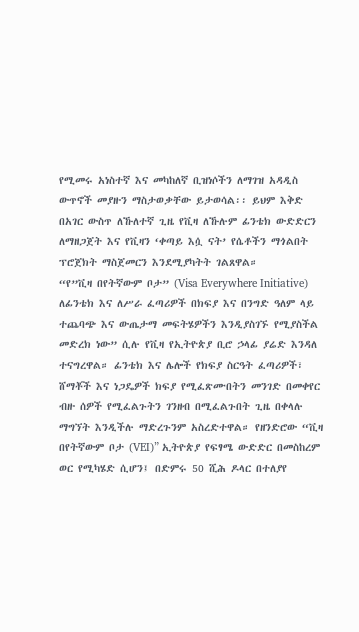የሚመሩ አነስተኛ እና መካከለኛ ቢዝነሶችን ለማገዝ አዳዲስ ውጥኖች መያዙን ማስታወቃቸው ይታወሳል፡፡ ይህም እቅድ በአገር ውስጥ ለኹለተኛ ጊዜ የቪዛ ለኹሉም ፊንቴክ ውድድርን ለማዘጋጀት እና የቪዛን ‘ቀጣይ እሷ ናት’ የሴቶችን ማጎልበት ፕሮጀክት ማስጀመርን እንደሚያካትት ገልጸዋል።
“የ”ቪዛ በየትኛውም ቦታ” (Visa Everywhere Initiative) ለፊንቴክ እና ለሥራ ፈጣሪዎች በክፍያ እና በንግድ ዓለም ላይ ተጨባጭ እና ውጤታማ መፍትሄዎችን እንዲያስገኙ የሚያስችል መድረክ ነው” ሲሉ የቪዛ የኢትዮጵያ ቢሮ ኃላፊ ያሬድ እንዳለ ተናግረዋል። ፊንቴክ እና ሌሎች የክፍያ ስርዓት ፈጣሪዎች፣ ሸማቾች እና ነጋዴዎች ክፍያ የሚፈጽሙበትን መንገድ በመቀየር ብዙ ሰዎች የሚፈልጉትን ገንዘብ በሚፈልጉበት ጊዜ በቀላሉ ማግኘት እንዲችሉ ማድረጉንም አስረድተዋል። የዘንድሮው “ቪዛ በየትኛውም ቦታ (VEI)” ኢትዮጵያ የፍፃሜ ውድድር በመስከረም ወር የሚካሄድ ሲሆን፤ በድምሩ 50 ሺሕ ዶላር በተለያየ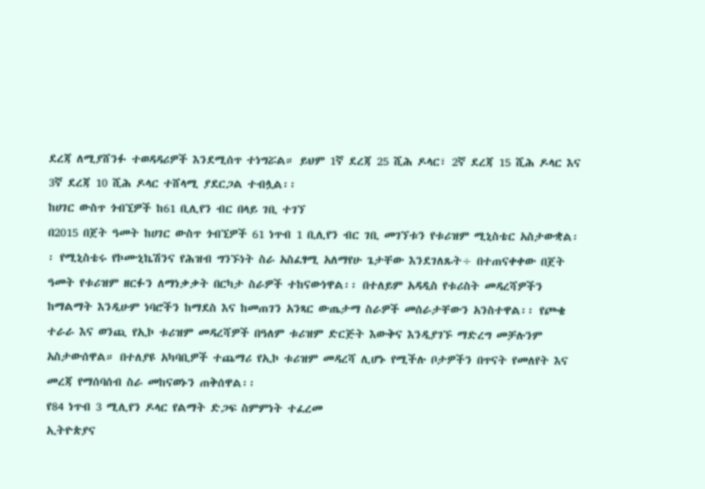ደረጃ ለሚያሸንፉ ተወዳዳሪዎች እንደሚሰጥ ተነግሯል። ይህም 1ኛ ደረጃ 25 ሺሕ ዶላር፣ 2ኛ ደረጃ 15 ሺሕ ዶላር እና 3ኛ ደረጃ 10 ሺሕ ዶላር ተሸላሚ ያደርጋል ተብሏል፡፡
ከሀገር ውስጥ ጎብኚዎች ከ61 ቢሊየን ብር በላይ ገቢ ተገኘ
በ2015 በጀት ዓመት ከሀገር ውስጥ ጎብኚዎች 61 ነጥብ 1 ቢሊየን ብር ገቢ መገኘቱን የቱሪዝም ሚኒስቴር አስታውቋል፡፡ የሚኒስቴሩ የኮሙኒኬሽንና የሕዝብ ግንኙነት ስራ አስፈፃሚ አለማየሁ ጌታቸው እንደገለጹት÷ በተጠናቀቀው በጀት ዓመት የቱሪዝም ዘርፉን ለማነቃቃት በርካታ ስራዎች ተከናውነዋል፡፡ በተለይም አዳዲስ የቱሪስት መዳረሻዎችን ከማልማት እንዲሁም ነባሮችን ከማደስ እና ከመጠገን አንጻር ውጤታማ ስራዎች መሰራታቸውን አንስተዋል፡፡ የጮቄ ተራራ እና ወንጪ የኢኮ ቱሪዝም መዳረሻዎች በዓለም ቱሪዝም ድርጅት እውቅና እንዲያገኙ ማድረግ መቻሉንም አስታውሰዋል። በተለያዩ አካባቢዎች ተጨማሪ የኢኮ ቱሪዝም መዳረሻ ሊሆኑ የሚችሉ ቦታዎችን በጥናት የመለየት እና መረጃ የማሰባሰብ ስራ መከናወኑን ጠቅሰዋል፡፡
የ84 ነጥብ 3 ሚሊየን ዶላር የልማት ድጋፍ ስምምነት ተፈረመ
ኢትዮጵያና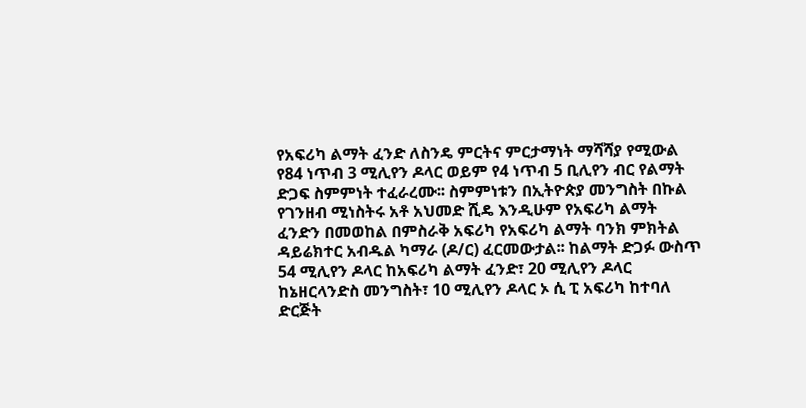የአፍሪካ ልማት ፈንድ ለስንዴ ምርትና ምርታማነት ማሻሻያ የሚውል የ84 ነጥብ 3 ሚሊየን ዶላር ወይም የ4 ነጥብ 5 ቢሊየን ብር የልማት ድጋፍ ስምምነት ተፈራረሙ፡፡ ስምምነቱን በኢትዮጵያ መንግስት በኩል የገንዘብ ሚነስትሩ አቶ አህመድ ሺዴ እንዲሁም የአፍሪካ ልማት ፈንድን በመወከል በምስራቅ አፍሪካ የአፍሪካ ልማት ባንክ ምክትል ዳይሬክተር አብዱል ካማራ (ዶ/ር) ፈርመውታል፡፡ ከልማት ድጋፉ ውስጥ 54 ሚሊየን ዶላር ከአፍሪካ ልማት ፈንድ፣ 20 ሚሊየን ዶላር ከኔዘርላንድስ መንግስት፣ 10 ሚሊየን ዶላር ኦ ሲ ፒ አፍሪካ ከተባለ ድርጅት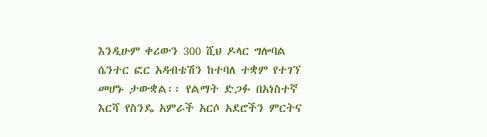እንዲሁም ቀሪውን 300 ሺህ ዶላር ግሎባል ሴንተር ፎር አዳብቴሽን ከተባለ ተቋም የተገኘ መሆኑ ታውቋል፡፡ የልማት ድጋፉ በአነስተኛ እርሻ የስንዴ አምራች አርሶ አደሮችን ምርትና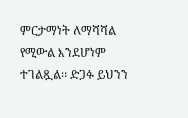ምርታማነት ለማሻሻል የሚውል እንደሆነም ተገልጿል፡፡ ድጋፉ ይህንን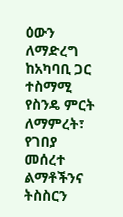ዕውን ለማድረግ ከአካባቢ ጋር ተስማሚ የስንዴ ምርት ለማምረት፣ የገበያ መሰረተ ልማቶችንና ትስስርን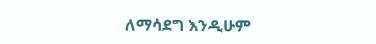ለማሳደግ እንዲሁም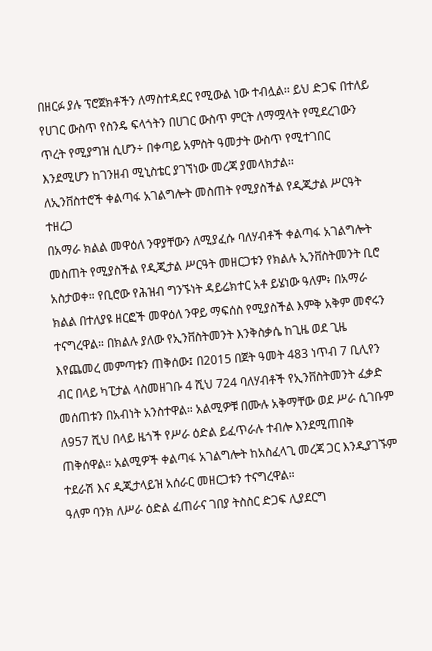በዘርፉ ያሉ ፕሮጀክቶችን ለማስተዳደር የሚውል ነው ተብሏል፡፡ ይህ ድጋፍ በተለይ የሀገር ውስጥ የስንዴ ፍላጎትን በሀገር ውስጥ ምርት ለማሟላት የሚደረገውን ጥረት የሚያግዝ ሲሆን÷ በቀጣይ አምስት ዓመታት ውስጥ የሚተገበር እንደሚሆን ከገንዘብ ሚኒስቴር ያገኘነው መረጃ ያመላክታል፡፡
ለኢንቨስተሮች ቀልጣፋ አገልግሎት መስጠት የሚያስችል የዲጂታል ሥርዓት ተዘረጋ
በአማራ ክልል መዋዕለ ንዋያቸውን ለሚያፈሱ ባለሃብቶች ቀልጣፋ አገልግሎት መስጠት የሚያስችል የዲጂታል ሥርዓት መዘርጋቱን የክልሉ ኢንቨስትመንት ቢሮ አስታወቀ። የቢሮው የሕዝብ ግንኙነት ዳይሬክተር አቶ ይሄነው ዓለም፥ በአማራ ክልል በተለያዩ ዘርፎች መዋዕለ ንዋይ ማፍሰስ የሚያስችል እምቅ አቅም መኖሩን ተናግረዋል። በክልሉ ያለው የኢንቨስትመንት እንቅስቃሴ ከጊዜ ወደ ጊዜ እየጨመረ መምጣቱን ጠቅሰው፤ በ2015 በጀት ዓመት 483 ነጥብ 7 ቢሊየን ብር በላይ ካፒታል ላስመዘገቡ 4 ሺህ 724 ባለሃብቶች የኢንቨስትመንት ፈቃድ መሰጠቱን በአብነት አንስተዋል። አልሚዎቹ በሙሉ አቅማቸው ወደ ሥራ ሲገቡም ለ957 ሺህ በላይ ዜጎች የሥራ ዕድል ይፈጥራሉ ተብሎ እንደሚጠበቅ ጠቅሰዋል። አልሚዎች ቀልጣፋ አገልግሎት ከአስፈላጊ መረጃ ጋር እንዲያገኙም ተደራሽ እና ዲጂታላይዝ አሰራር መዘርጋቱን ተናግረዋል።
ዓለም ባንክ ለሥራ ዕድል ፈጠራና ገበያ ትስስር ድጋፍ ሊያደርግ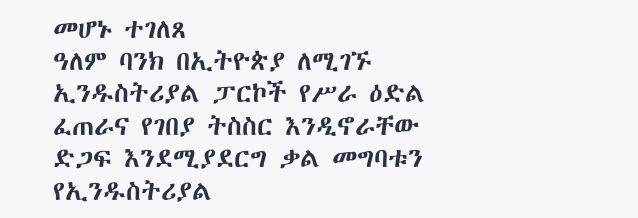መሆኑ ተገለጸ
ዓለም ባንክ በኢትዮጵያ ለሚገኙ ኢንዱስትሪያል ፓርኮች የሥራ ዕድል ፈጠራና የገበያ ትስስር እንዲኖራቸው ድጋፍ እንደሚያደርግ ቃል መግባቱን የኢንዱስትሪያል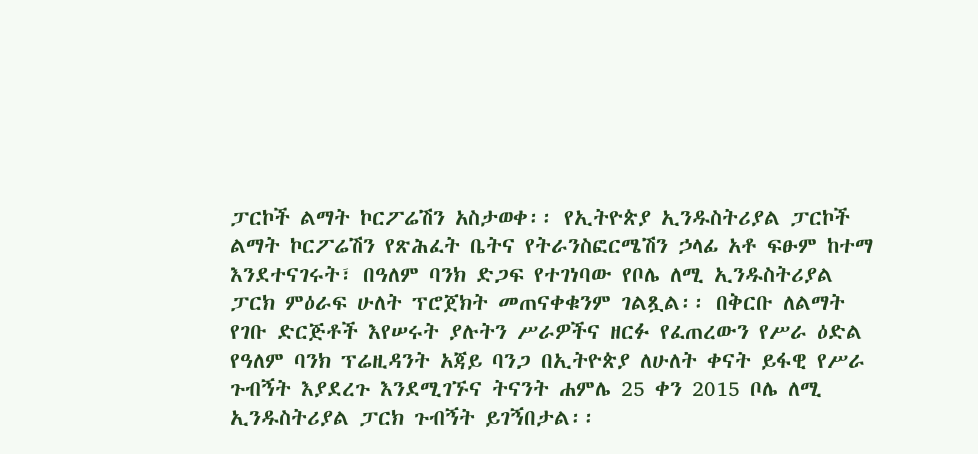ፓርኮች ልማት ኮርፖሬሽን አስታወቀ፡፡ የኢትዮጵያ ኢንዱስትሪያል ፓርኮች ልማት ኮርፖሬሽን የጽሕፈት ቤትና የትራንስፎርሜሽን ኃላፊ አቶ ፍፁም ከተማ እንደተናገሩት፣ በዓለም ባንክ ድጋፍ የተገነባው የቦሌ ለሚ ኢንዱስትሪያል ፓርክ ምዕራፍ ሁለት ፕሮጀክት መጠናቀቁንም ገልጿል፡፡ በቅርቡ ለልማት የገቡ ድርጅቶች እየሠሩት ያሉትን ሥራዎችና ዘርፉ የፈጠረውን የሥራ ዕድል የዓለም ባንክ ፕሬዚዳንት አጃይ ባንጋ በኢትዮጵያ ለሁለት ቀናት ይፋዊ የሥራ ጉብኝት እያደረጉ እንደሚገኙና ትናንት ሐምሌ 25 ቀን 2015 ቦሌ ለሚ ኢንዱስትሪያል ፓርክ ጉብኝት ይገኝበታል፡፡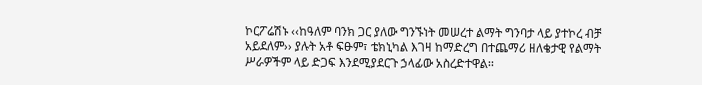ኮርፖሬሽኑ ‹‹ከዓለም ባንክ ጋር ያለው ግንኙነት መሠረተ ልማት ግንባታ ላይ ያተኮረ ብቻ አይደለም›› ያሉት አቶ ፍፁም፣ ቴክኒካል እገዛ ከማድረግ በተጨማሪ ዘለቄታዊ የልማት ሥራዎችም ላይ ድጋፍ እንደሚያደርጉ ኃላፊው አስረድተዋል፡፡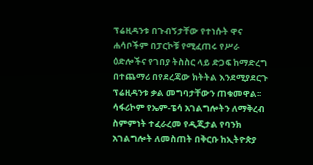ፕሬዚዳንቱ በጉብኝታቸው የተነሱት ዋና ሐሳቦችም በፓርኮቹ የሚፈጠሩ የሥራ ዕድሎችና የገበያ ትስስር ላይ ድጋፍ ከማድረግ በተጨማሪ በየደረጃው ክትትል እንደሚያደርጉ ፕሬዚዳንቱ ቃል መግባታቸውን ጠቁመዋል፡፡
ሳፋሪኮም የኤም-ፔሳ አገልግሎትን ለማቅረብ ስምምነት ተፈራረመ የዲጂታል የባንክ አገልግሎት ለመስጠት በቅርቡ ከኢትዮጵያ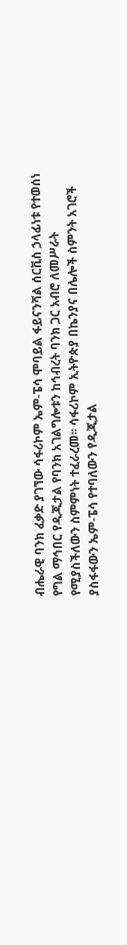ብሔራዊ ባንክ ፈቃድ ያገኘው ሳፋሪኮም ኤም-ፔሳ ሞባይል ፋይናንሻል ሰርቪስ ኃላፊነቱ የተወሰነ የግል ማኅበር የዲጂታል የባንክ አገልግሎቱን ከኅብረት ባንክ ጋር አብሮ ለመሥራት የሚያስችለውን ስምምነት ተፈራረመ፡፡ ሳፋሪኮም ኢትዮጵያ በኬንያና በሌሎች ስምንት አገሮች ያስፋፋውን ኤም-ፔሳ የተባለውን የዲጂታል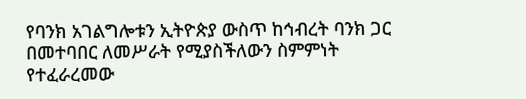የባንክ አገልግሎቱን ኢትዮጵያ ውስጥ ከኅብረት ባንክ ጋር በመተባበር ለመሥራት የሚያስችለውን ስምምነት የተፈራረመው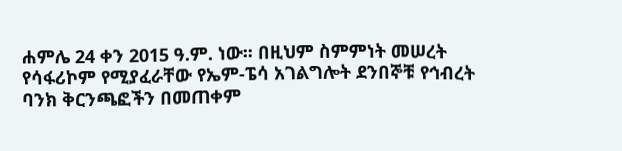ሐምሌ 24 ቀን 2015 ዓ.ም. ነው፡፡ በዚህም ስምምነት መሠረት የሳፋሪኮም የሚያፈራቸው የኤም-ፔሳ አገልግሎት ደንበኞቹ የኅብረት ባንክ ቅርንጫፎችን በመጠቀም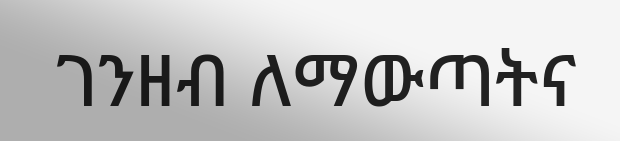ገንዘብ ለማውጣትና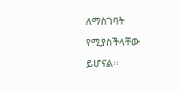ለማስገባት የሚያስችላቸው ይሆናል፡፡